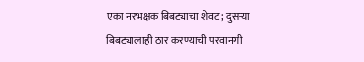एका नरभक्षक बिबट्याचा शेवट; दुसऱ्या बिबट्यालाही ठार करण्याची परवानगी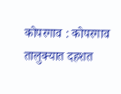कोपरगाव : कोपरगाव तालुक्यात दहशत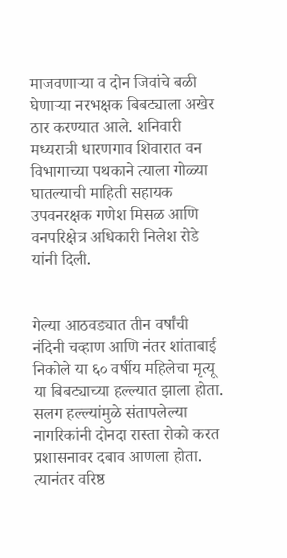माजवणाऱ्या व दोन जिवांचे बळी घेणाऱ्या नरभक्षक बिबट्याला अखेर ठार करण्यात आले. शनिवारी मध्यरात्री धारणगाव शिवारात वन विभागाच्या पथकाने त्याला गोळ्या घातल्याची माहिती सहायक उपवनरक्षक गणेश मिसळ आणि वनपरिक्षेत्र अधिकारी निलेश रोडे यांनी दिली.


गेल्या आठवड्यात तीन वर्षांची नंदिनी चव्हाण आणि नंतर शांताबाई निकोले या ६० वर्षीय महिलेचा मृत्यू या बिबट्याच्या हल्ल्यात झाला होता. सलग हल्ल्यांमुळे संतापलेल्या नागरिकांनी दोनदा रास्ता रोको करत प्रशासनावर दबाव आणला होता. त्यानंतर वरिष्ठ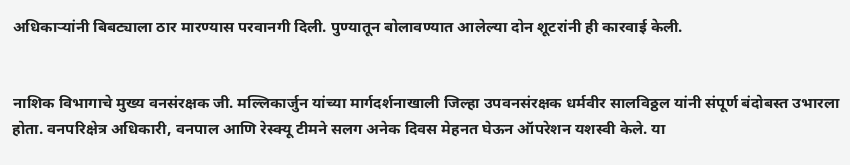अधिकाऱ्यांनी बिबट्याला ठार मारण्यास परवानगी दिली. पुण्यातून बोलावण्यात आलेल्या दोन शूटरांनी ही कारवाई केली.


नाशिक विभागाचे मुख्य वनसंरक्षक जी. मल्लिकार्जुन यांच्या मार्गदर्शनाखाली जिल्हा उपवनसंरक्षक धर्मवीर सालविठ्ठल यांनी संपूर्ण बंदोबस्त उभारला होता. वनपरिक्षेत्र अधिकारी, वनपाल आणि रेस्क्यू टीमने सलग अनेक दिवस मेहनत घेऊन ऑपरेशन यशस्वी केले. या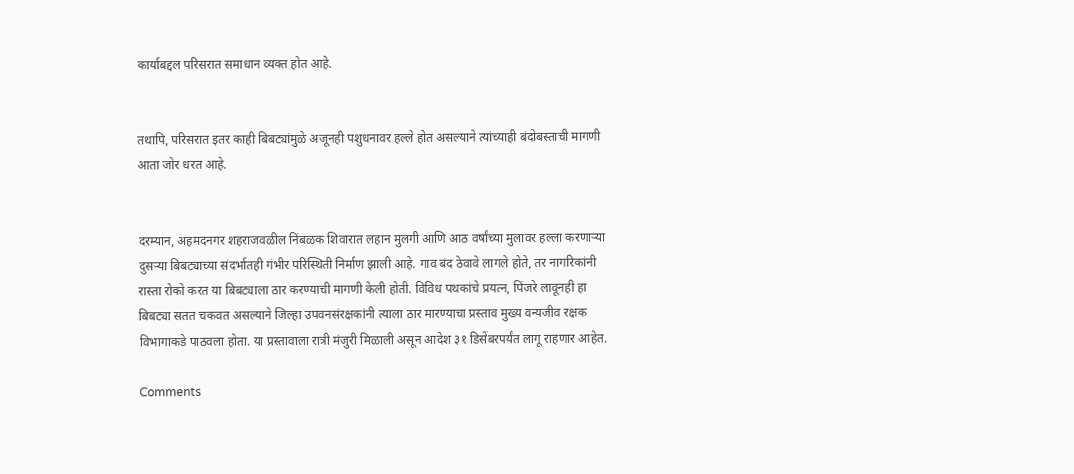कार्याबद्दल परिसरात समाधान व्यक्त होत आहे.


तथापि, परिसरात इतर काही बिबट्यांमुळे अजूनही पशुधनावर हल्ले होत असल्याने त्यांच्याही बंदोबस्ताची मागणी आता जोर धरत आहे.


दरम्यान, अहमदनगर शहराजवळील निंबळक शिवारात लहान मुलगी आणि आठ वर्षांच्या मुलावर हल्ला करणाऱ्या दुसऱ्या बिबट्याच्या संदर्भातही गंभीर परिस्थिती निर्माण झाली आहे. गाव बंद ठेवावे लागले होते, तर नागरिकांनी रास्ता रोको करत या बिबट्याला ठार करण्याची मागणी केली होती. विविध पथकांचे प्रयत्न, पिंजरे लावूनही हा बिबट्या सतत चकवत असल्याने जिल्हा उपवनसंरक्षकांनी त्याला ठार मारण्याचा प्रस्ताव मुख्य वन्यजीव रक्षक विभागाकडे पाठवला होता. या प्रस्तावाला रात्री मंजुरी मिळाली असून आदेश ३१ डिसेंबरपर्यंत लागू राहणार आहेत.

Comments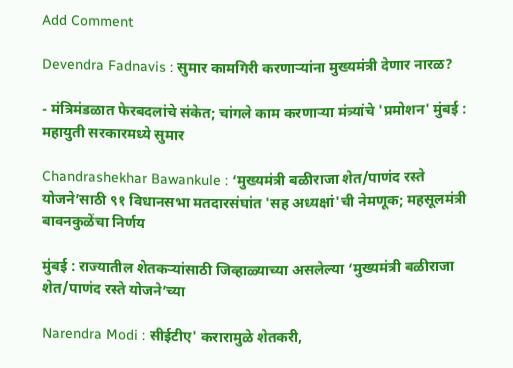Add Comment

Devendra Fadnavis : सुमार कामगिरी करणाऱ्यांना मुख्यमंत्री देणार नारळ?

- मंत्रिमंडळात फेरबदलांचे संकेत; चांगले काम करणाऱ्या मंत्र्यांचे 'प्रमोशन' मुंबई : महायुती सरकारमध्ये सुमार

Chandrashekhar Bawankule : ‘मुख्यमंत्री बळीराजा शेत/पाणंद रस्ते योजने’साठी ९१ विधानसभा मतदारसंघांत 'सह अध्यक्षां'ची नेमणूक; महसूलमंत्री बावनकुळेंचा निर्णय

मुंबई : राज्यातील शेतकऱ्यांसाठी जिव्हाळ्याच्या असलेल्या ‘मुख्यमंत्री बळीराजा शेत/पाणंद रस्ते योजने’च्या

Narendra Modi : सीईटीए' करारामुळे शेतकरी,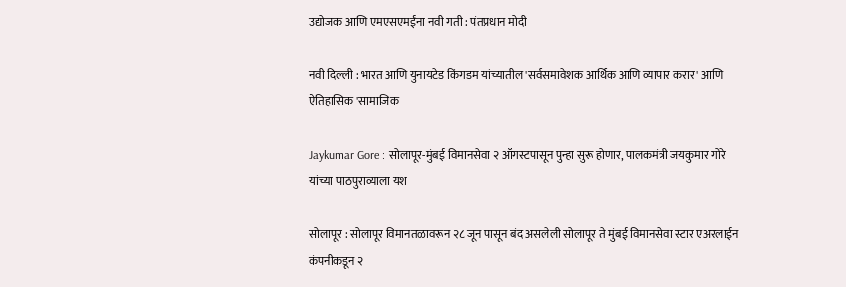उद्योजक आणि एमएसएमईंना नवी गती : पंतप्रधान मोदी

नवी दिल्ली : भारत आणि युनायटेड किंगडम यांच्यातील 'सर्वसमावेशक आर्थिक आणि व्यापार करार' आणि ऐतिहासिक 'सामाजिक

Jaykumar Gore : सोलापूर-मुंबई विमानसेवा २ ऑगस्टपासून पुन्हा सुरू होणार, पालकमंत्री जयकुमार गोरे यांच्या पाठपुराव्याला यश

सोलापूर : सोलापूर विमानतळावरून २८ जून पासून बंद असलेली सोलापूर ते मुंबई विमानसेवा स्टार एअरलाईन कंपनीकडून २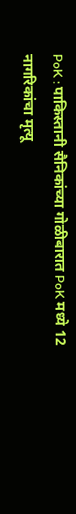PoK : पाकिस्तानी सैनिकांच्या गोळीबारात PoK मध्ये 12 नागरिकांचा मृत्यू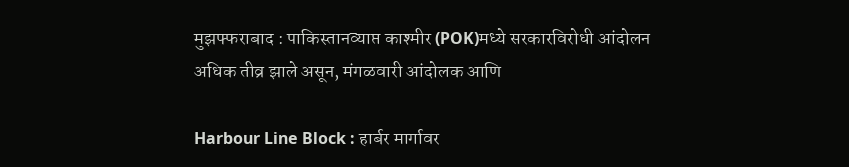मुझफ्फराबाद : पाकिस्तानव्याप्त काश्मीर (POK)मध्ये सरकारविरोधी आंदोलन अधिक तीव्र झाले असून, मंगळवारी आंदोलक आणि

Harbour Line Block : हार्बर मार्गावर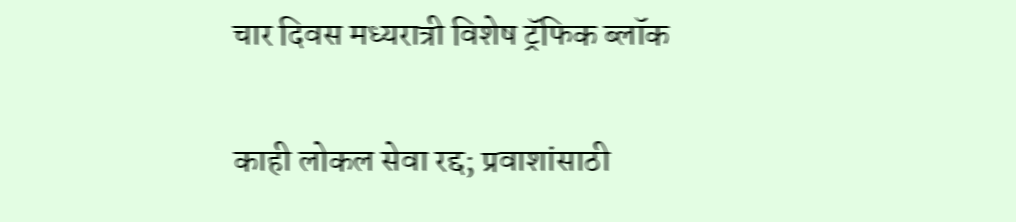चार दिवस मध्यरात्री विशेष ट्रॅफिक ब्लॉक

काही लोकल सेवा रद्द; प्रवाशांसाठी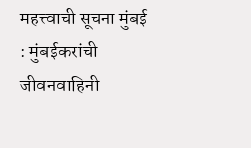महत्त्वाची सूचना मुंबई : मुंबईकरांची जीवनवाहिनी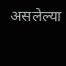असलेल्या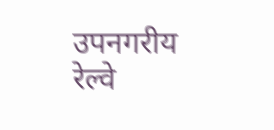उपनगरीय रेल्वे